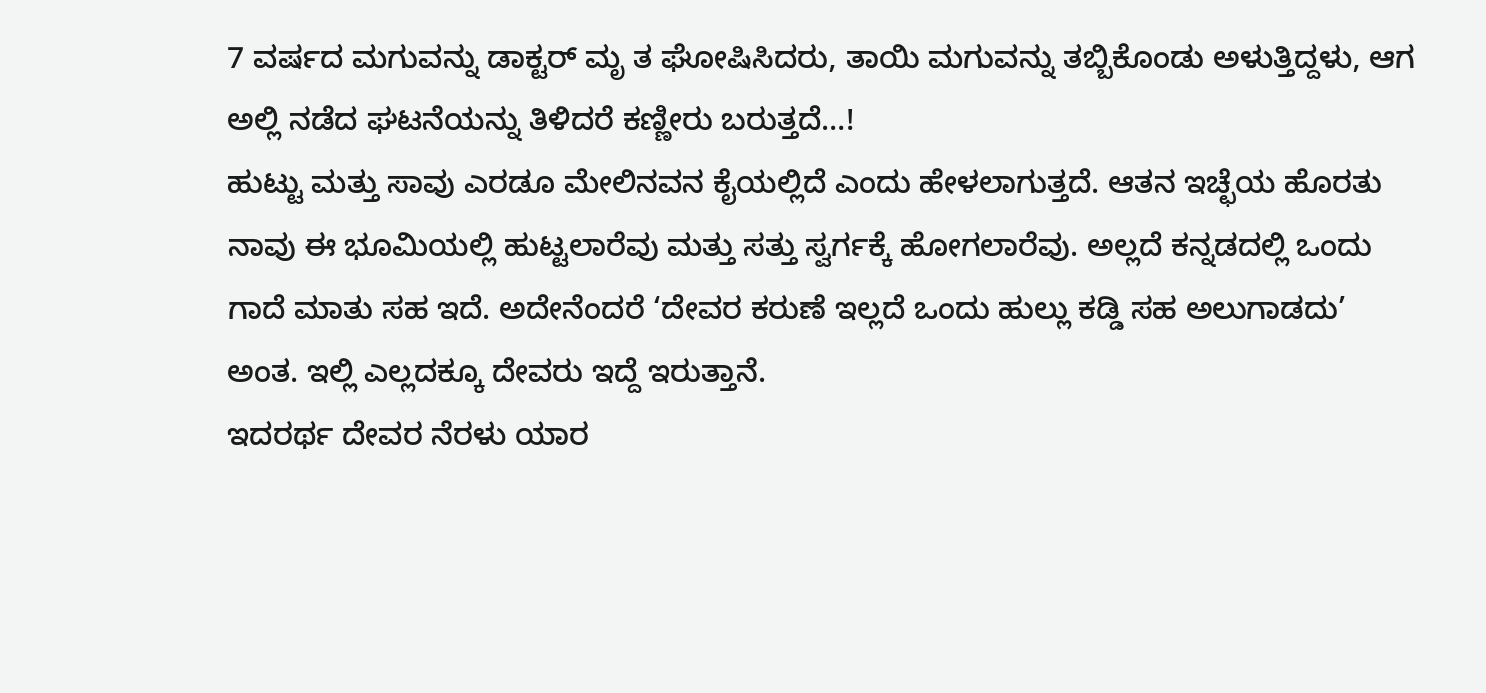7 ವರ್ಷದ ಮಗುವನ್ನು ಡಾಕ್ಟರ್ ಮೃ ತ ಘೋಷಿಸಿದರು, ತಾಯಿ ಮಗುವನ್ನು ತಬ್ಬಿಕೊಂಡು ಅಳುತ್ತಿದ್ದಳು, ಆಗ ಅಲ್ಲಿ ನಡೆದ ಘಟನೆಯನ್ನು ತಿಳಿದರೆ ಕಣ್ಣೀರು ಬರುತ್ತದೆ…!
ಹುಟ್ಟು ಮತ್ತು ಸಾವು ಎರಡೂ ಮೇಲಿನವನ ಕೈಯಲ್ಲಿದೆ ಎಂದು ಹೇಳಲಾಗುತ್ತದೆ. ಆತನ ಇಚ್ಛೆಯ ಹೊರತು ನಾವು ಈ ಭೂಮಿಯಲ್ಲಿ ಹುಟ್ಟಲಾರೆವು ಮತ್ತು ಸತ್ತು ಸ್ವರ್ಗಕ್ಕೆ ಹೋಗಲಾರೆವು. ಅಲ್ಲದೆ ಕನ್ನಡದಲ್ಲಿ ಒಂದು ಗಾದೆ ಮಾತು ಸಹ ಇದೆ. ಅದೇನೆಂದರೆ ‘ದೇವರ ಕರುಣೆ ಇಲ್ಲದೆ ಒಂದು ಹುಲ್ಲು ಕಡ್ಡಿ ಸಹ ಅಲುಗಾಡದು’ ಅಂತ. ಇಲ್ಲಿ ಎಲ್ಲದಕ್ಕೂ ದೇವರು ಇದ್ದೆ ಇರುತ್ತಾನೆ.
ಇದರರ್ಥ ದೇವರ ನೆರಳು ಯಾರ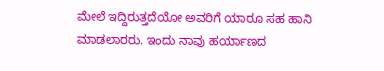ಮೇಲೆ ಇದ್ದಿರುತ್ತದೆಯೋ ಅವರಿಗೆ ಯಾರೂ ಸಹ ಹಾನಿ ಮಾಡಲಾರರು. ಇಂದು ನಾವು ಹರ್ಯಾಣದ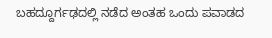ಬಹದ್ದೂರ್ಗಢದಲ್ಲಿ ನಡೆದ ಅಂತಹ ಒಂದು ಪವಾಡದ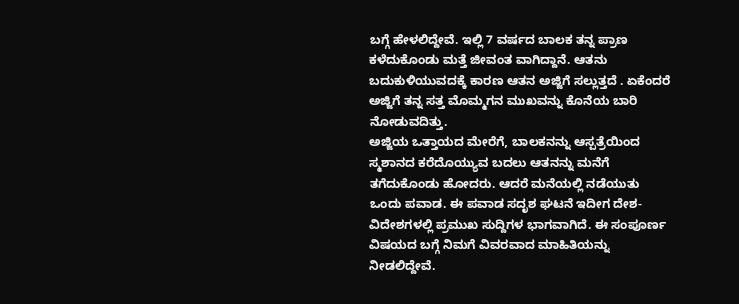ಬಗ್ಗೆ ಹೇಳಲಿದ್ದೇವೆ. ಇಲ್ಲಿ 7 ವರ್ಷದ ಬಾಲಕ ತನ್ನ ಪ್ರಾಣ ಕಳೆದುಕೊಂಡು ಮತ್ತೆ ಜೀವಂತ ವಾಗಿದ್ದಾನೆ. ಆತನು ಬದುಕುಳಿಯುವದಕ್ಕೆ ಕಾರಣ ಆತನ ಅಜ್ಜಿಗೆ ಸಲ್ಲುತ್ತದೆ . ಏಕೆಂದರೆ ಅಜ್ಜಿಗೆ ತನ್ನ ಸತ್ತ ಮೊಮ್ಮಗನ ಮುಖವನ್ನು ಕೊನೆಯ ಬಾರಿ ನೋಡುವದಿತ್ತು.
ಅಜ್ಜಿಯ ಒತ್ತಾಯದ ಮೇರೆಗೆ, ಬಾಲಕನನ್ನು ಆಸ್ಪತ್ರೆಯಿಂದ ಸ್ಮಶಾನದ ಕರೆದೊಯ್ಯುವ ಬದಲು ಆತನನ್ನು ಮನೆಗೆ ತಗೆದುಕೊಂಡು ಹೋದರು. ಆದರೆ ಮನೆಯಲ್ಲಿ ನಡೆಯುತು ಒಂದು ಪವಾಡ. ಈ ಪವಾಡ ಸದೃಶ ಘಟನೆ ಇದೀಗ ದೇಶ-ವಿದೇಶಗಳಲ್ಲಿ ಪ್ರಮುಖ ಸುದ್ದಿಗಳ ಭಾಗವಾಗಿದೆ. ಈ ಸಂಪೂರ್ಣ ವಿಷಯದ ಬಗ್ಗೆ ನಿಮಗೆ ವಿವರವಾದ ಮಾಹಿತಿಯನ್ನು ನೀಡಲಿದ್ದೇವೆ.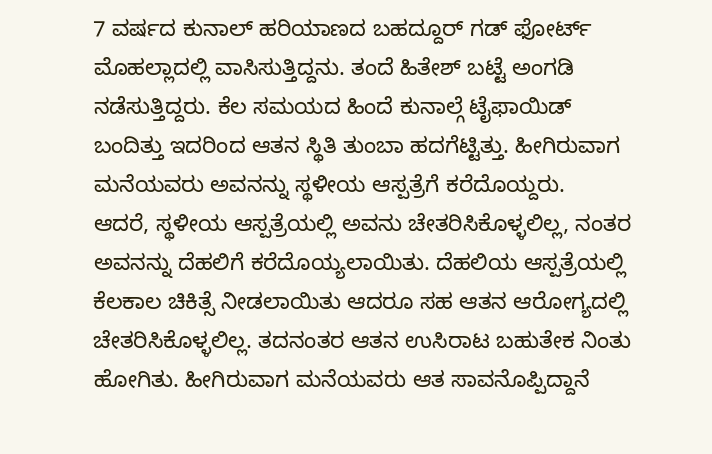7 ವರ್ಷದ ಕುನಾಲ್ ಹರಿಯಾಣದ ಬಹದ್ದೂರ್ ಗಡ್ ಫೋರ್ಟ್ ಮೊಹಲ್ಲಾದಲ್ಲಿ ವಾಸಿಸುತ್ತಿದ್ದನು. ತಂದೆ ಹಿತೇಶ್ ಬಟ್ಟೆ ಅಂಗಡಿ ನಡೆಸುತ್ತಿದ್ದರು. ಕೆಲ ಸಮಯದ ಹಿಂದೆ ಕುನಾಲ್ಗೆ ಟೈಫಾಯಿಡ್ ಬಂದಿತ್ತು ಇದರಿಂದ ಆತನ ಸ್ಥಿತಿ ತುಂಬಾ ಹದಗೆಟ್ಟಿತ್ತು. ಹೀಗಿರುವಾಗ ಮನೆಯವರು ಅವನನ್ನು ಸ್ಥಳೀಯ ಆಸ್ಪತ್ರೆಗೆ ಕರೆದೊಯ್ದರು.
ಆದರೆ, ಸ್ಥಳೀಯ ಆಸ್ಪತ್ರೆಯಲ್ಲಿ ಅವನು ಚೇತರಿಸಿಕೊಳ್ಳಲಿಲ್ಲ, ನಂತರ ಅವನನ್ನು ದೆಹಲಿಗೆ ಕರೆದೊಯ್ಯಲಾಯಿತು. ದೆಹಲಿಯ ಆಸ್ಪತ್ರೆಯಲ್ಲಿ ಕೆಲಕಾಲ ಚಿಕಿತ್ಸೆ ನೀಡಲಾಯಿತು ಆದರೂ ಸಹ ಆತನ ಆರೋಗ್ಯದಲ್ಲಿ ಚೇತರಿಸಿಕೊಳ್ಳಲಿಲ್ಲ. ತದನಂತರ ಆತನ ಉಸಿರಾಟ ಬಹುತೇಕ ನಿಂತು ಹೋಗಿತು. ಹೀಗಿರುವಾಗ ಮನೆಯವರು ಆತ ಸಾವನೊಪ್ಪಿದ್ದಾನೆ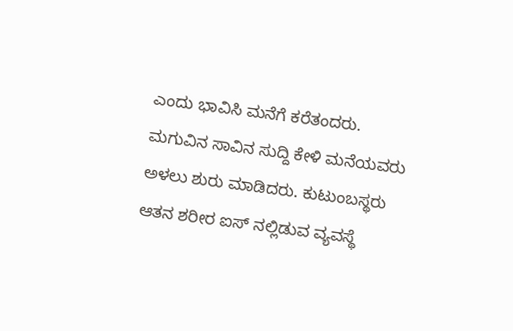ಎಂದು ಭಾವಿಸಿ ಮನೆಗೆ ಕರೆತಂದರು.
ಮಗುವಿನ ಸಾವಿನ ಸುದ್ದಿ ಕೇಳಿ ಮನೆಯವರು ಅಳಲು ಶುರು ಮಾಡಿದರು. ಕುಟುಂಬಸ್ಥರು ಆತನ ಶರೀರ ಐಸ್ ನಲ್ಲಿಡುವ ವ್ಯವಸ್ಥೆ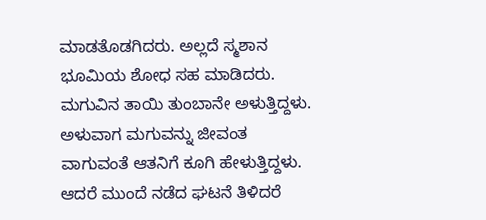ಮಾಡತೊಡಗಿದರು. ಅಲ್ಲದೆ ಸ್ಮಶಾನ ಭೂಮಿಯ ಶೋಧ ಸಹ ಮಾಡಿದರು. ಮಗುವಿನ ತಾಯಿ ತುಂಬಾನೇ ಅಳುತ್ತಿದ್ದಳು. ಅಳುವಾಗ ಮಗುವನ್ನು ಜೀವಂತ ವಾಗುವಂತೆ ಆತನಿಗೆ ಕೂಗಿ ಹೇಳುತ್ತಿದ್ದಳು. ಆದರೆ ಮುಂದೆ ನಡೆದ ಘಟನೆ ತಿಳಿದರೆ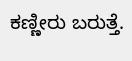ಕಣ್ಣೀರು ಬರುತ್ತೆ.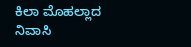ಕಿಲಾ ಮೊಹಲ್ಲಾದ ನಿವಾಸಿ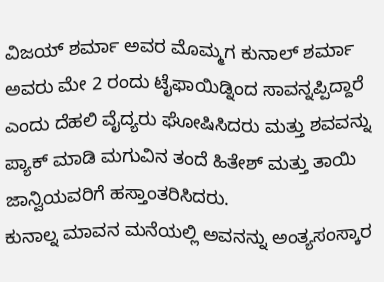ವಿಜಯ್ ಶರ್ಮಾ ಅವರ ಮೊಮ್ಮಗ ಕುನಾಲ್ ಶರ್ಮಾ ಅವರು ಮೇ 2 ರಂದು ಟೈಫಾಯಿಡ್ನಿಂದ ಸಾವನ್ನಪ್ಪಿದ್ದಾರೆ ಎಂದು ದೆಹಲಿ ವೈದ್ಯರು ಘೋಷಿಸಿದರು ಮತ್ತು ಶವವನ್ನು ಪ್ಯಾಕ್ ಮಾಡಿ ಮಗುವಿನ ತಂದೆ ಹಿತೇಶ್ ಮತ್ತು ತಾಯಿ ಜಾನ್ವಿಯವರಿಗೆ ಹಸ್ತಾಂತರಿಸಿದರು.
ಕುನಾಲ್ನ ಮಾವನ ಮನೆಯಲ್ಲಿ ಅವನನ್ನು ಅಂತ್ಯಸಂಸ್ಕಾರ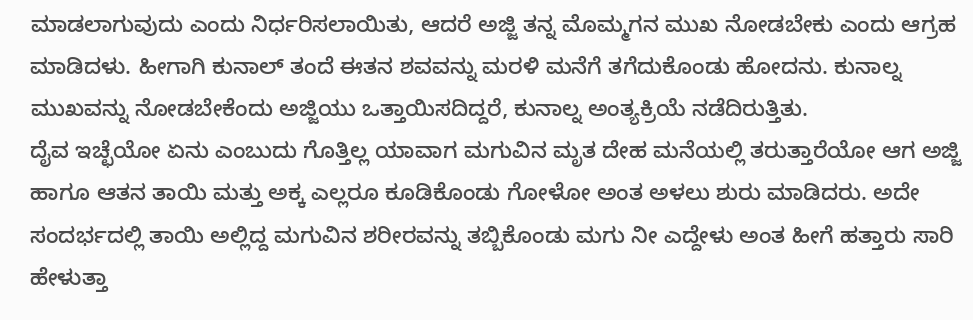ಮಾಡಲಾಗುವುದು ಎಂದು ನಿರ್ಧರಿಸಲಾಯಿತು, ಆದರೆ ಅಜ್ಜಿ ತನ್ನ ಮೊಮ್ಮಗನ ಮುಖ ನೋಡಬೇಕು ಎಂದು ಆಗ್ರಹ ಮಾಡಿದಳು. ಹೀಗಾಗಿ ಕುನಾಲ್ ತಂದೆ ಈತನ ಶವವನ್ನು ಮರಳಿ ಮನೆಗೆ ತಗೆದುಕೊಂಡು ಹೋದನು. ಕುನಾಲ್ನ ಮುಖವನ್ನು ನೋಡಬೇಕೆಂದು ಅಜ್ಜಿಯು ಒತ್ತಾಯಿಸದಿದ್ದರೆ, ಕುನಾಲ್ನ ಅಂತ್ಯಕ್ರಿಯೆ ನಡೆದಿರುತ್ತಿತು.
ದೈವ ಇಚ್ಛೆಯೋ ಏನು ಎಂಬುದು ಗೊತ್ತಿಲ್ಲ ಯಾವಾಗ ಮಗುವಿನ ಮೃತ ದೇಹ ಮನೆಯಲ್ಲಿ ತರುತ್ತಾರೆಯೋ ಆಗ ಅಜ್ಜಿ ಹಾಗೂ ಆತನ ತಾಯಿ ಮತ್ತು ಅಕ್ಕ ಎಲ್ಲರೂ ಕೂಡಿಕೊಂಡು ಗೋಳೋ ಅಂತ ಅಳಲು ಶುರು ಮಾಡಿದರು. ಅದೇ ಸಂದರ್ಭದಲ್ಲಿ ತಾಯಿ ಅಲ್ಲಿದ್ದ ಮಗುವಿನ ಶರೀರವನ್ನು ತಬ್ಬಿಕೊಂಡು ಮಗು ನೀ ಎದ್ದೇಳು ಅಂತ ಹೀಗೆ ಹತ್ತಾರು ಸಾರಿ ಹೇಳುತ್ತಾ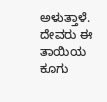ಅಳುತ್ತಾಳೆ. ದೇವರು ಈ ತಾಯಿಯ ಕೂಗು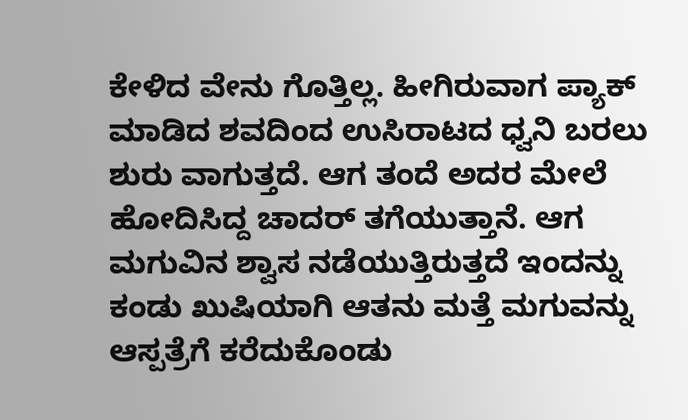ಕೇಳಿದ ವೇನು ಗೊತ್ತಿಲ್ಲ. ಹೀಗಿರುವಾಗ ಪ್ಯಾಕ್ ಮಾಡಿದ ಶವದಿಂದ ಉಸಿರಾಟದ ಧ್ವನಿ ಬರಲು ಶುರು ವಾಗುತ್ತದೆ. ಆಗ ತಂದೆ ಅದರ ಮೇಲೆ ಹೋದಿಸಿದ್ದ ಚಾದರ್ ತಗೆಯುತ್ತಾನೆ. ಆಗ ಮಗುವಿನ ಶ್ವಾಸ ನಡೆಯುತ್ತಿರುತ್ತದೆ ಇಂದನ್ನು ಕಂಡು ಖುಷಿಯಾಗಿ ಆತನು ಮತ್ತೆ ಮಗುವನ್ನು ಆಸ್ಪತ್ರೆಗೆ ಕರೆದುಕೊಂಡು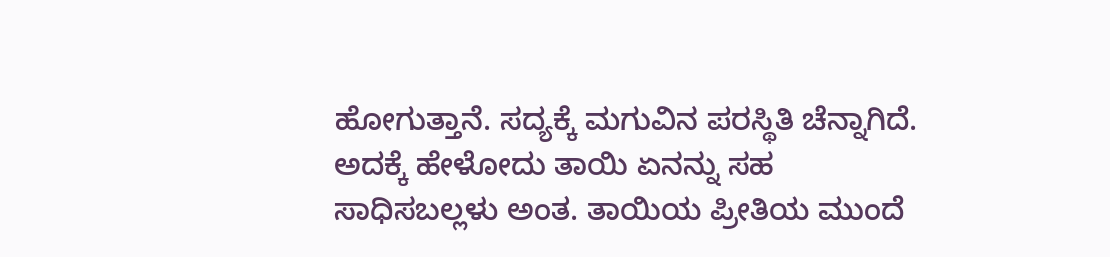ಹೋಗುತ್ತಾನೆ. ಸದ್ಯಕ್ಕೆ ಮಗುವಿನ ಪರಸ್ಥಿತಿ ಚೆನ್ನಾಗಿದೆ.
ಅದಕ್ಕೆ ಹೇಳೋದು ತಾಯಿ ಏನನ್ನು ಸಹ ಸಾಧಿಸಬಲ್ಲಳು ಅಂತ. ತಾಯಿಯ ಪ್ರೀತಿಯ ಮುಂದೆ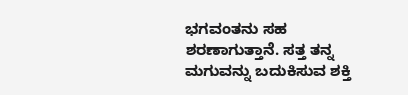ಭಗವಂತನು ಸಹ ಶರಣಾಗುತ್ತಾನೆ. ಸತ್ತ ತನ್ನ ಮಗುವನ್ನು ಬದುಕಿಸುವ ಶಕ್ತಿ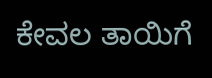ಕೇವಲ ತಾಯಿಗೆ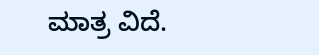ಮಾತ್ರ ವಿದೆ.